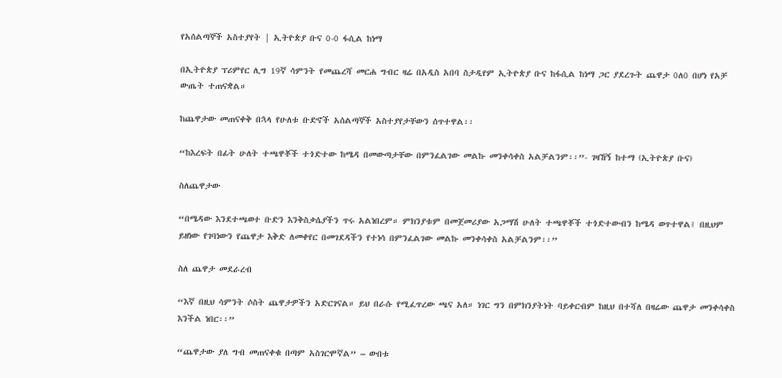የአሰልጣኞች አስተያየት | ኢትዮጵያ ቡና 0-0 ፋሲል ከነማ

በኢትዮጵያ ፕሪምየር ሊግ 19ኛ ሳምንት የመጨረሻ መርሐ ግብር ዛሬ በአዲስ አበባ ስታዲየም ኢትዮጵያ ቡና ከፋሲል ከነማ ጋር ያደረጉት ጨዋታ 0ለ0 በሆነ የአቻ ውጤት ተጠናቋል።

ከጨዋታው መጠናቀቅ በኋላ የሁለቱ ቡድኖች አሰልጣኞች አስተያየታቸውን ሰጥተዋል፡፡

“ከእረፍት በፊት ሁለት ተጫዋቾች ተጎድተው ከሜዳ በመውጣታቸው በምንፈልገው መልኩ መንቀሳቀስ አልቻልንም፡፡”- ገዛኸኝ ከተማ (ኢትዮጵያ ቡና)

ስለጨዋታው

“በሜዳው እንደተጫወተ ቡድን እንቅስቃሴያችን ጥሩ አልነበረም። ምክንያቱም በመጀመሪያው አጋማሽ ሁለት ተጫዋቾች ተጎድተውብን ከሜዳ ወጥተዋል፤ በዚህም ይዘነው የገባነውን የጨዋታ እቅድ ለመቀየር በመገደዳችን የተነሳ በምንፈልገው መልኩ መንቀሳቀስ አልቻልንም፡፡”

ስለ ጨዋታ መደራረብ

“እኛ በዚህ ሳምንት ሶስት ጨዋታዎችን አድርገናል። ይህ በራሱ የሚፈጥረው ጫና አለ። ነገር ግን በምክንያትነት ባይቀርብም ከዚህ በተሻለ በዛሬው ጨዋታ መንቀሳቀስ እንችል ነበር፡፡”

“ጨዋታው ያለ ግብ መጠናቀቁ በጣም አስገርሞኛል” – ውበቱ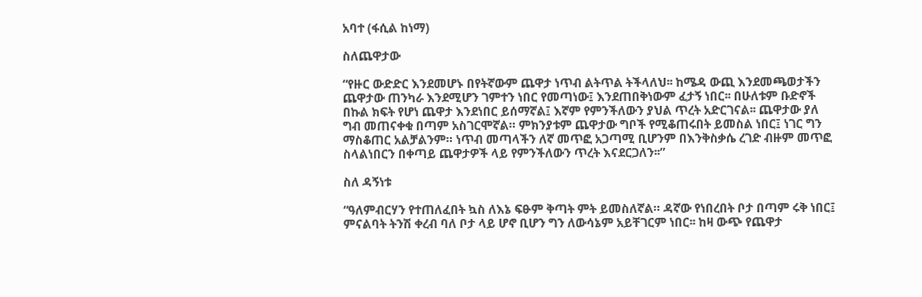አባተ (ፋሲል ከነማ)

ስለጨዋታው

“የዙር ውድድር እንደመሆኑ በየትኛውም ጨዋታ ነጥብ ልትጥል ትችላለህ፡፡ ከሜዳ ውጪ እንደመጫወታችን ጨዋታው ጠንካራ እንደሚሆን ገምተን ነበር የመጣነው፤ እንደጠበቅነውም ፈታኝ ነበር፡፡ በሁለቱም ቡድኖች በኩል ክፍት የሆነ ጨዋታ እንደነበር ይሰማኛል፤ እኛም የምንችለውን ያህል ጥረት አድርገናል፡፡ ጨዋታው ያለ ግብ መጠናቀቁ በጣም አስገርሞኛል። ምክንያቱም ጨዋታው ግቦች የሚቆጠሩበት ይመስል ነበር፤ ነገር ግን ማስቆጠር አልቻልንም። ነጥብ መጣላችን ለኛ መጥፎ አጋጣሚ ቢሆንም በእንቅስቃሴ ረገድ ብዙም መጥፎ ስላልነበርን በቀጣይ ጨዋታዎች ላይ የምንችለውን ጥረት እናደርጋለን፡፡”

ስለ ዳኝነቱ

“ዓለምብርሃን የተጠለፈበት ኳስ ለእኔ ፍፁም ቅጣት ምት ይመስለኛል። ዳኛው የነበረበት ቦታ በጣም ሩቅ ነበር፤ ምናልባት ትንሽ ቀረብ ባለ ቦታ ላይ ሆኖ ቢሆን ግን ለውሳኔም አይቸገርም ነበር፡፡ ከዛ ውጭ የጨዋታ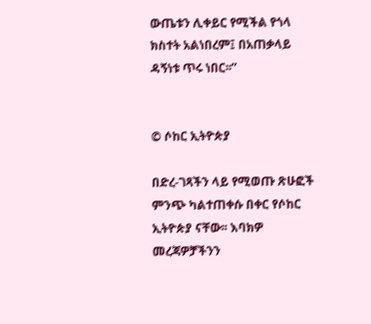ውጤቱን ሊቀይር የሚችል የጎላ ክስተት አልነበረም፤ በአጠቃላይ ዳኝነቱ ጥሩ ነበር፡፡”


© ሶከር ኢትዮጵያ

በድረ-ገጻችን ላይ የሚወጡ ጽሁፎች ምንጭ ካልተጠቀሱ በቀር የሶከር ኢትዮጵያ ናቸው፡፡ እባክዎ መረጃዎቻችንን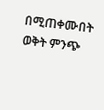በሚጠቀሙበት ወቅት ምንጭ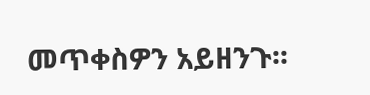መጥቀስዎን አይዘንጉ፡፡